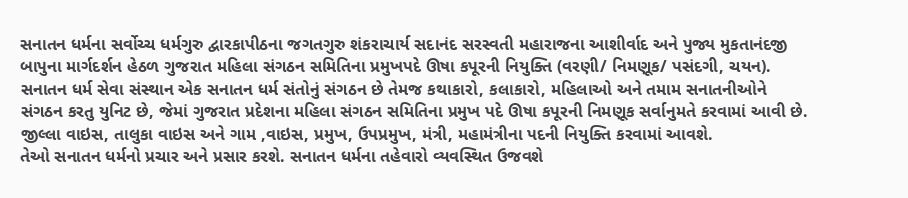સનાતન ધર્મના સર્વોચ્ચ ધર્મગુરુ દ્વારકાપીઠના જગતગુરુ શંકરાચાર્ય સદાનંદ સરસ્વતી મહારાજના આશીર્વાદ અને પુજ્ય મુકતાનંદજી બાપુના માર્ગદર્શન હેઠળ ગુજરાત મહિલા સંગઠન સમિતિના પ્રમુખપદે ઊષા કપૂરની નિયુક્તિ (વરણી/ નિમણૂક/ પસંદગી, ચયન).
સનાતન ધર્મ સેવા સંસ્થાન એક સનાતન ધર્મ સંતોનું સંગઠન છે તેમજ કથાકારો, કલાકારો, મહિલાઓ અને તમામ સનાતનીઓને સંગઠન કરતુ યુનિટ છે, જેમાં ગુજરાત પ્રદેશના મહિલા સંગઠન સમિતિના પ્રમુખ પદે ઊષા કપૂરની નિમણૂક સર્વાનુમતે કરવામાં આવી છે. જીલ્લા વાઇસ, તાલુકા વાઇસ અને ગામ ,વાઇસ, પ્રમુખ, ઉપપ્રમુખ, મંત્રી, મહામંત્રીના પદની નિયુક્તિ કરવામાં આવશે.
તેઓ સનાતન ધર્મનો પ્રચાર અને પ્રસાર કરશે. સનાતન ધર્મના તહેવારો વ્યવસ્થિત ઉજવશે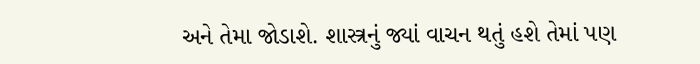અને તેમા જોડાશે. શાસ્ત્રનું જ્યાં વાચન થતું હશે તેમાં પણ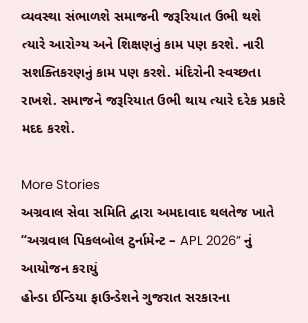વ્યવસ્થા સંભાળશે સમાજની જરૂરિયાત ઉભી થશે ત્યારે આરોગ્ય અને શિક્ષણનું કામ પણ કરશે. નારી સશક્તિકરણનું કામ પણ કરશે. મંદિરોની સ્વચ્છતા રાખશે. સમાજને જરૂરિયાત ઉભી થાય ત્યારે દરેક પ્રકારે મદદ કરશે.

More Stories
અગ્રવાલ સેવા સમિતિ દ્વારા અમદાવાદ થલતેજ ખાતે “અગ્રવાલ પિકલબોલ ટુર્નામેન્ટ – APL 2026” નું આયોજન કરાયું
હોન્ડા ઈન્ડિયા ફાઉન્ડેશને ગુજરાત સરકારના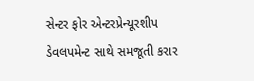સેન્ટર ફોર એન્ટરપ્રેન્યૂરશીપ ડેવલપમેન્ટ સાથે સમજૂતી કરાર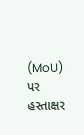(MoU) પર હસ્તાક્ષર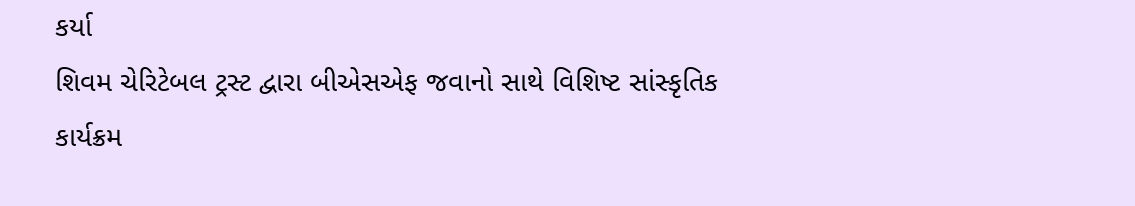કર્યા
શિવમ ચેરિટેબલ ટ્રસ્ટ દ્વારા બીએસએફ જવાનો સાથે વિશિષ્ટ સાંસ્કૃતિક કાર્યક્રમ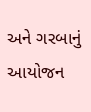અને ગરબાનું આયોજન